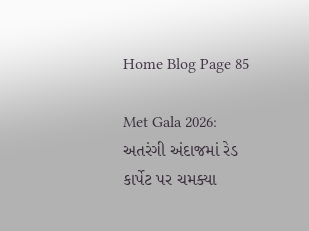Home Blog Page 85

Met Gala 2026: અતરંગી અંદાજમાં રેડ કાર્પેટ પર ચમક્યા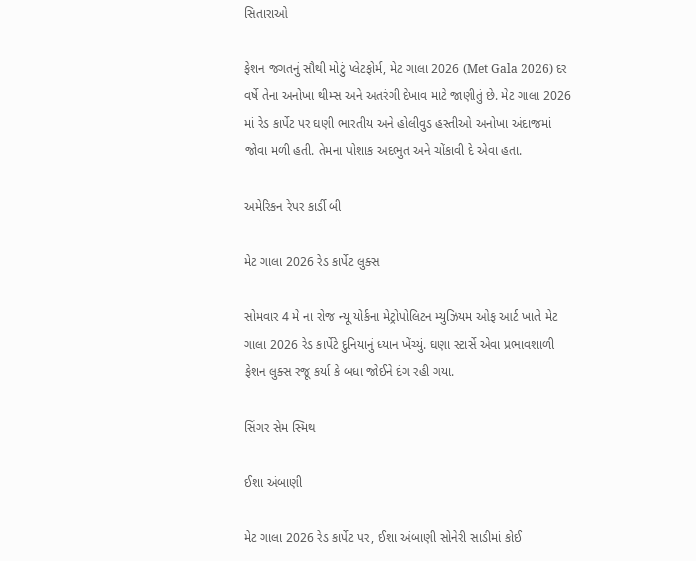સિતારાઓ

ફેશન જગતનું સૌથી મોટું પ્લેટફોર્મ, મેટ ગાલા 2026 (Met Gala 2026) દર વર્ષે તેના અનોખા થીમ્સ અને અતરંગી દેખાવ માટે જાણીતું છે. મેટ ગાલા 2026 માં રેડ કાર્પેટ પર ઘણી ભારતીય અને હોલીવુડ હસ્તીઓ અનોખા અંદાજમાં જોવા મળી હતી. તેમના પોશાક અદભુત અને ચોંકાવી દે એવા હતા.

અમેરિકન રેપર કાર્ડી બી

મેટ ગાલા 2026 રેડ કાર્પેટ લુક્સ

સોમવાર 4 મે ના રોજ ન્યૂ યોર્કના મેટ્રોપોલિટન મ્યુઝિયમ ઓફ આર્ટ ખાતે મેટ ગાલા 2026 રેડ કાર્પેટે દુનિયાનું ધ્યાન ખેંચ્યું. ઘણા સ્ટાર્સે એવા પ્રભાવશાળી ફેશન લુક્સ રજૂ કર્યા કે બધા જોઈને દંગ રહી ગયા.

સિંગર સેમ સ્મિથ

ઈશા અંબાણી

મેટ ગાલા 2026 રેડ કાર્પેટ પર, ઈશા અંબાણી સોનેરી સાડીમાં કોઈ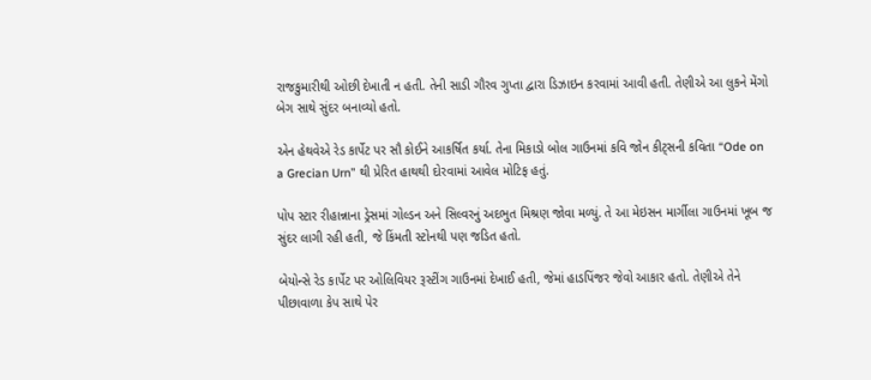રાજકુમારીથી ઓછી દેખાતી ન હતી. તેની સાડી ગૌરવ ગુપ્તા દ્વારા ડિઝાઇન કરવામાં આવી હતી. તેણીએ આ લુકને મેંગો બેગ સાથે સુંદર બનાવ્યો હતો.

એન હેથવેએ રેડ કાર્પેટ પર સૌ કોઈને આકર્ષિત કર્યા. તેના મિકાડો બોલ ગાઉનમાં કવિ જોન કીટ્સની કવિતા “Ode on a Grecian Urn” થી પ્રેરિત હાથથી દોરવામાં આવેલ મોટિફ હતું.

પોપ સ્ટાર રીહાન્નાના ડ્રેસમાં ગોલ્ડન અને સિલ્વરનું અદભુત મિશ્રણ જોવા મળ્યું. તે આ મેઇસન માર્ગીલા ગાઉનમાં ખૂબ જ સુંદર લાગી રહી હતી, જે કિંમતી સ્ટોનથી પણ જડિત હતો.

બેયોન્સે રેડ કાર્પેટ પર ઓલિવિયર રૂસ્ટીંગ ગાઉનમાં દેખાઈ હતી, જેમાં હાડપિંજર જેવો આકાર હતો. તેણીએ તેને પીછાવાળા કેપ સાથે પેર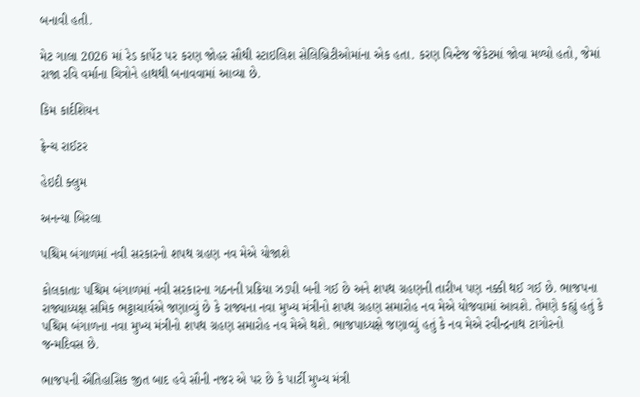બનાવી હતી.

મેટ ગાલા 2026 માં રેડ કાર્પેટ પર કરણ જોહર સૌથી સ્ટાઇલિશ સેલિબ્રિટીઓમાંના એક હતા. કરણ વિન્ટેજ જેકેટમાં જોવા મળ્યો હતો, જેમાં રાજા રવિ વર્માના ચિત્રોને હાથથી બનાવવામાં આવ્યા છે.

કિમ કાર્દશિયન

ફ્રેન્ચ રાઈટર

હેઇદી ક્લુમ

અનન્યા બિરલા

પશ્ચિમ બંગાળમાં નવી સરકારનો શપથ ગ્રહણ નવ મેએ યોજાશે

કોલકાતાઃ પશ્ચિમ બંગાળમાં નવી સરકારના ગઠનની પ્રક્રિયા ઝડપી બની ગઈ છે અને શપથ ગ્રહણની તારીખ પણ નક્કી થઈ ગઈ છે. ભાજપના રાજ્યાધ્યક્ષ સમિક ભટ્ટાચાર્યએ જણાવ્યું છે કે રાજ્યના નવા મુખ્ય મંત્રીનો શપથ ગ્રહણ સમારોહ નવ મેએ યોજવામાં આવશે. તેમણે કહ્યું હતું કે પશ્ચિમ બંગાળના નવા મુખ્ય મંત્રીનો શપથ ગ્રહણ સમારોહ નવ મેએ થશે. ભાજપાધ્યક્ષે જણાવ્યું હતું કે નવ મેએ રવીન્દ્રનાથ ટાગોરનો જન્મદિવસ છે.

ભાજપની ઐતિહાસિક જીત બાદ હવે સૌની નજર એ પર છે કે પાર્ટી મુખ્ય મંત્રી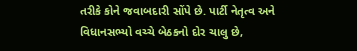તરીકે કોને જવાબદારી સોંપે છે. પાર્ટી નેતૃત્વ અને વિધાનસભ્યો વચ્ચે બેઠકનો દોર ચાલુ છે,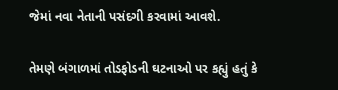જેમાં નવા નેતાની પસંદગી કરવામાં આવશે.

તેમણે બંગાળમાં તોડફોડની ઘટનાઓ પર કહ્યું હતું કે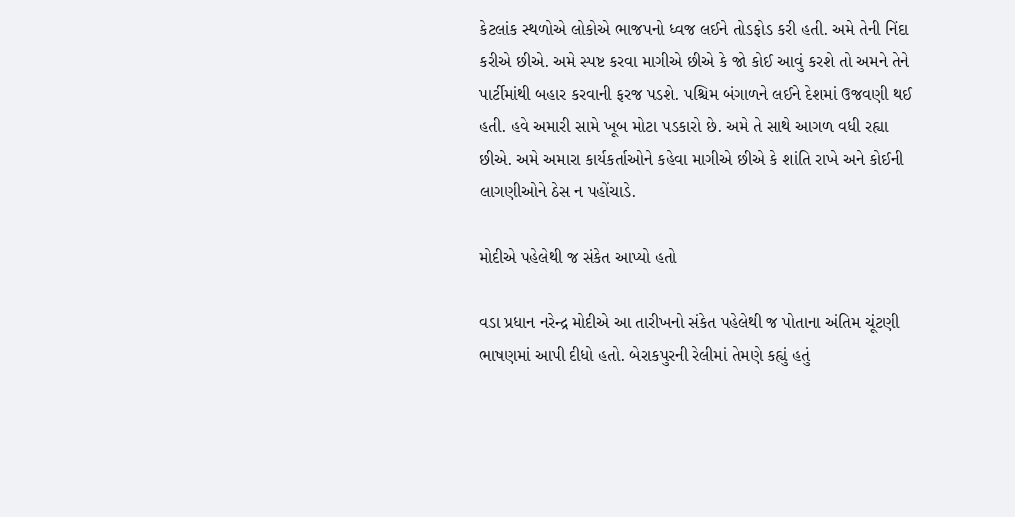કેટલાંક સ્થળોએ લોકોએ ભાજપનો ધ્વજ લઈને તોડફોડ કરી હતી. અમે તેની નિંદા કરીએ છીએ. અમે સ્પષ્ટ કરવા માગીએ છીએ કે જો કોઈ આવું કરશે તો અમને તેને પાર્ટીમાંથી બહાર કરવાની ફરજ પડશે. પશ્ચિમ બંગાળને લઈને દેશમાં ઉજવણી થઈ હતી. હવે અમારી સામે ખૂબ મોટા પડકારો છે. અમે તે સાથે આગળ વધી રહ્યા છીએ. અમે અમારા કાર્યકર્તાઓને કહેવા માગીએ છીએ કે શાંતિ રાખે અને કોઈની લાગણીઓને ઠેસ ન પહોંચાડે.

મોદીએ પહેલેથી જ સંકેત આપ્યો હતો

વડા પ્રધાન નરેન્દ્ર મોદીએ આ તારીખનો સંકેત પહેલેથી જ પોતાના અંતિમ ચૂંટણી ભાષણમાં આપી દીધો હતો. બેરાકપુરની રેલીમાં તેમણે કહ્યું હતું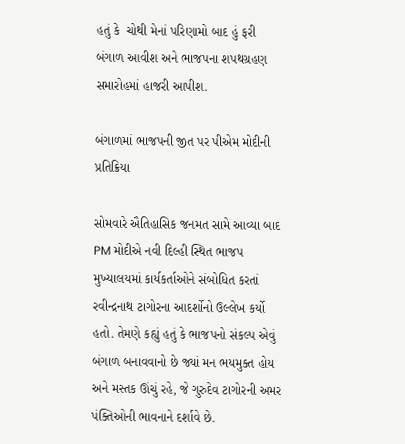હતું કે  ચોથી મેનાં પરિણામો બાદ હું ફરી બંગાળ આવીશ અને ભાજપના શપથગ્રહણ સમારોહમાં હાજરી આપીશ.

બંગાળમાં ભાજપની જીત પર પીએમ મોદીની પ્રતિક્રિયા

સોમવારે ઐતિહાસિક જનમત સામે આવ્યા બાદ PM મોદીએ નવી દિલ્હી સ્થિત ભાજપ મુખ્યાલયમાં કાર્યકર્તાઓને સંબોધિત કરતાં રવીન્દ્રનાથ ટાગોરના આદર્શોનો ઉલ્લેખ કર્યો હતો. તેમણે કહ્યું હતું કે ભાજપનો સંકલ્પ એવું બંગાળ બનાવવાનો છે જ્યાં મન ભયમુક્ત હોય અને મસ્તક ઊંચું રહે, જે ગુરુદેવ ટાગોરની અમર પંક્તિઓની ભાવનાને દર્શાવે છે.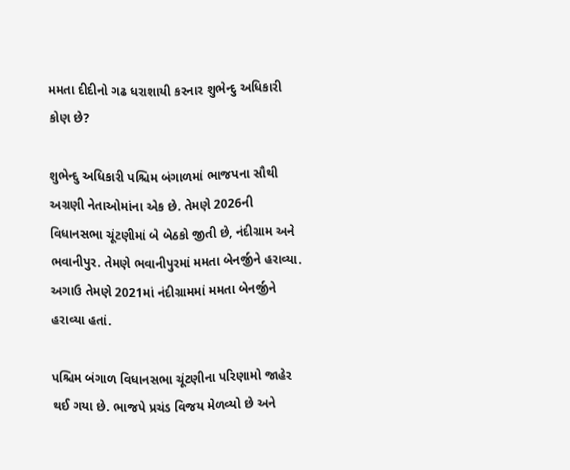મમતા દીદીનો ગઢ ધરાશાયી કરનાર શુભેન્દુ અધિકારી કોણ છે?

શુભેન્દુ અધિકારી પશ્ચિમ બંગાળમાં ભાજપના સૌથી અગ્રણી નેતાઓમાંના એક છે. તેમણે 2026ની વિધાનસભા ચૂંટણીમાં બે બેઠકો જીતી છે, નંદીગ્રામ અને ભવાનીપુર. તેમણે ભવાનીપુરમાં મમતા બેનર્જીને હરાવ્યા. અગાઉ તેમણે 2021માં નંદીગ્રામમાં મમતા બેનર્જીને હરાવ્યા હતાં.

પશ્ચિમ બંગાળ વિધાનસભા ચૂંટણીના પરિણામો જાહેર થઈ ગયા છે. ભાજપે પ્રચંડ વિજય મેળવ્યો છે અને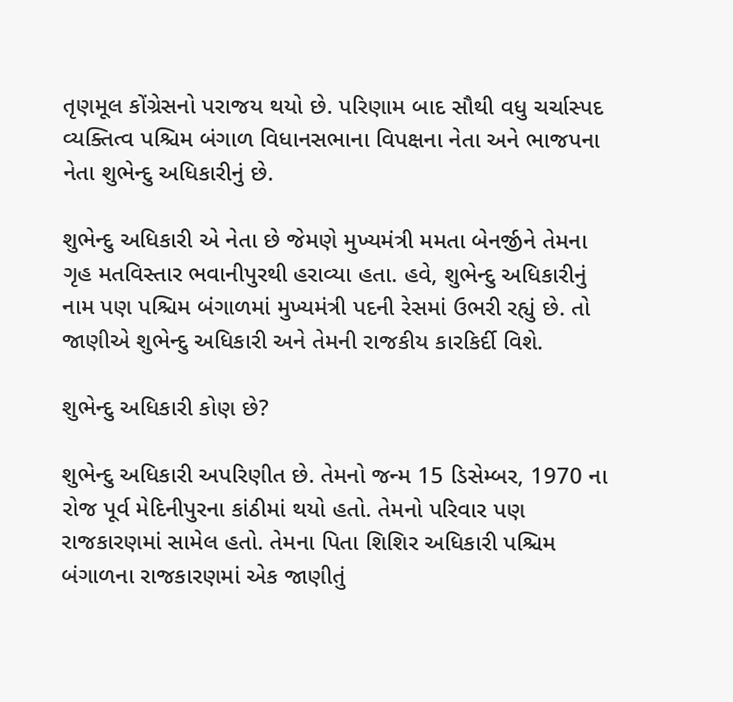તૃણમૂલ કોંગ્રેસનો પરાજય થયો છે. પરિણામ બાદ સૌથી વધુ ચર્ચાસ્પદ વ્યક્તિત્વ પશ્ચિમ બંગાળ વિધાનસભાના વિપક્ષના નેતા અને ભાજપના નેતા શુભેન્દુ અધિકારીનું છે.

શુભેન્દુ અધિકારી એ નેતા છે જેમણે મુખ્યમંત્રી મમતા બેનર્જીને તેમના ગૃહ મતવિસ્તાર ભવાનીપુરથી હરાવ્યા હતા. હવે, શુભેન્દુ અધિકારીનું નામ પણ પશ્ચિમ બંગાળમાં મુખ્યમંત્રી પદની રેસમાં ઉભરી રહ્યું છે. તો જાણીએ શુભેન્દુ અધિકારી અને તેમની રાજકીય કારકિર્દી વિશે.

શુભેન્દુ અધિકારી કોણ છે?

શુભેન્દુ અધિકારી અપરિણીત છે. તેમનો જન્મ 15 ડિસેમ્બર, 1970 ના રોજ પૂર્વ મેદિનીપુરના કાંઠીમાં થયો હતો. તેમનો પરિવાર પણ રાજકારણમાં સામેલ હતો. તેમના પિતા શિશિર અધિકારી પશ્ચિમ બંગાળના રાજકારણમાં એક જાણીતું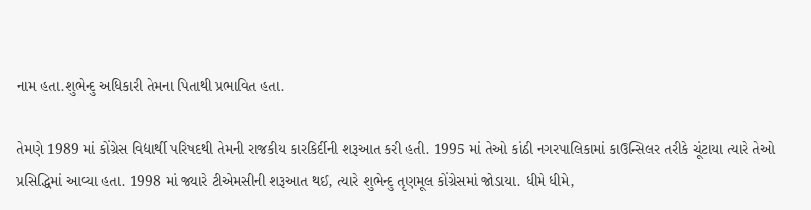નામ હતા.શુભેન્દુ અધિકારી તેમના પિતાથી પ્રભાવિત હતા.

તેમણે 1989 માં કોંગ્રેસ વિદ્યાર્થી પરિષદથી તેમની રાજકીય કારકિર્દીની શરૂઆત કરી હતી. 1995 માં તેઓ કાંઠી નગરપાલિકામાં કાઉન્સિલર તરીકે ચૂંટાયા ત્યારે તેઓ પ્રસિદ્ધિમાં આવ્યા હતા. 1998 માં જ્યારે ટીએમસીની શરૂઆત થઈ, ત્યારે શુભેન્દુ તૃણમૂલ કોંગ્રેસમાં જોડાયા. ધીમે ધીમે,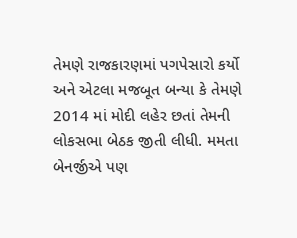તેમણે રાજકારણમાં પગપેસારો કર્યો અને એટલા મજબૂત બન્યા કે તેમણે 2014 માં મોદી લહેર છતાં તેમની લોકસભા બેઠક જીતી લીધી. મમતા બેનર્જીએ પણ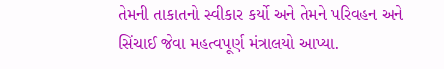તેમની તાકાતનો સ્વીકાર કર્યો અને તેમને પરિવહન અને સિંચાઈ જેવા મહત્વપૂર્ણ મંત્રાલયો આપ્યા.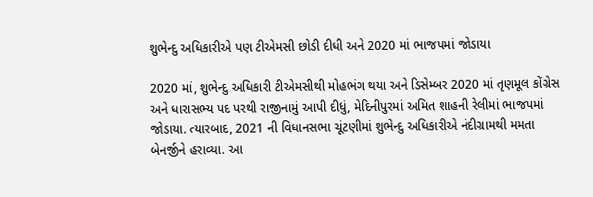શુભેન્દુ અધિકારીએ પણ ટીએમસી છોડી દીધી અને 2020 માં ભાજપમાં જોડાયા

2020 માં, શુભેન્દુ અધિકારી ટીએમસીથી મોહભંગ થયા અને ડિસેમ્બર 2020 માં તૃણમૂલ કોંગ્રેસ અને ધારાસભ્ય પદ પરથી રાજીનામું આપી દીધું, મેદિનીપુરમાં અમિત શાહની રેલીમાં ભાજપમાં જોડાયા. ત્યારબાદ, 2021 ની વિધાનસભા ચૂંટણીમાં શુભેન્દુ અધિકારીએ નંદીગ્રામથી મમતા બેનર્જીને હરાવ્યા. આ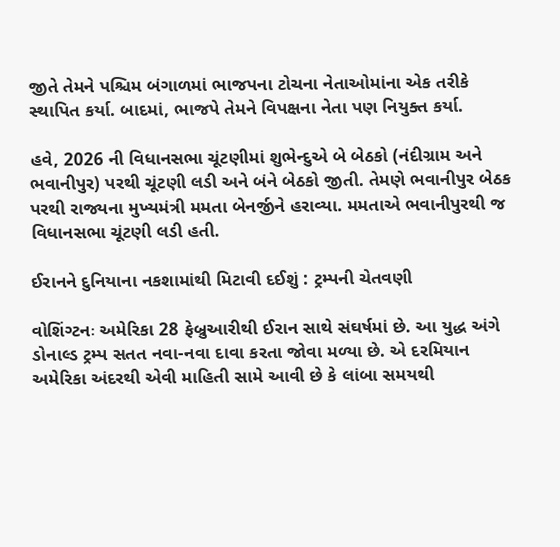જીતે તેમને પશ્ચિમ બંગાળમાં ભાજપના ટોચના નેતાઓમાંના એક તરીકે સ્થાપિત કર્યા. બાદમાં, ભાજપે તેમને વિપક્ષના નેતા પણ નિયુક્ત કર્યા.

હવે, 2026 ની વિધાનસભા ચૂંટણીમાં શુભેન્દુએ બે બેઠકો (નંદીગ્રામ અને ભવાનીપુર) પરથી ચૂંટણી લડી અને બંને બેઠકો જીતી. તેમણે ભવાનીપુર બેઠક પરથી રાજ્યના મુખ્યમંત્રી મમતા બેનર્જીને હરાવ્યા. મમતાએ ભવાનીપુરથી જ વિધાનસભા ચૂંટણી લડી હતી.

ઈરાનને દુનિયાના નકશામાંથી મિટાવી દઈશું : ટ્રમ્પની ચેતવણી

વોશિંગ્ટનઃ અમેરિકા 28 ફેબ્રુઆરીથી ઈરાન સાથે સંઘર્ષમાં છે. આ યુદ્ધ અંગે ડોનાલ્ડ ટ્રમ્પ સતત નવા-નવા દાવા કરતા જોવા મળ્યા છે. એ દરમિયાન અમેરિકા અંદરથી એવી માહિતી સામે આવી છે કે લાંબા સમયથી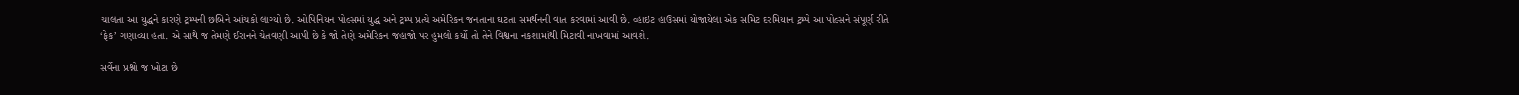ચાલતા આ યુદ્ધને કારણે ટ્રમ્પની છબિને આંચકો લાગ્યો છે. ઓપિનિયન પોલ્સમાં યુદ્ધ અને ટ્રમ્પ પ્રત્યે અમેરિકન જનતાના ઘટતા સમર્થનની વાત કરવામાં આવી છે. વ્હાઇટ હાઉસમાં યોજાયેલા એક સમિટ દરમિયાન ટ્રમ્પે આ પોલ્સને સંપૂર્ણ રીતે ‘ફેક’ ગણાવ્યા હતા. એ સાથે જ તેમણે ઈરાનને ચેતવણી આપી છે કે જો તેણે અમેરિકન જહાજો પર હુમલો કર્યો તો તેને વિશ્વના નકશામાંથી મિટાવી નાખવામાં આવશે.

સર્વેના પ્રશ્નો જ ખોટા છે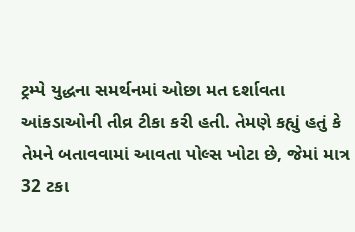ટ્રમ્પે યુદ્ધના સમર્થનમાં ઓછા મત દર્શાવતા આંકડાઓની તીવ્ર ટીકા કરી હતી. તેમણે કહ્યું હતું કે તેમને બતાવવામાં આવતા પોલ્સ ખોટા છે, જેમાં માત્ર 32 ટકા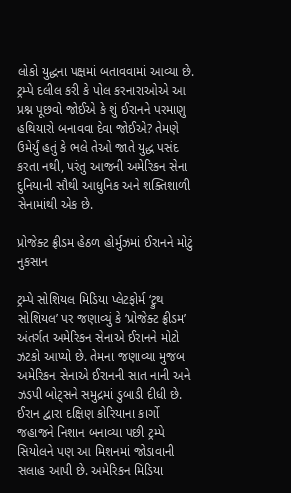લોકો યુદ્ધના પક્ષમાં બતાવવામાં આવ્યા છે. ટ્રમ્પે દલીલ કરી કે પોલ કરનારાઓએ આ પ્રશ્ન પૂછવો જોઈએ કે શું ઈરાનને પરમાણુ હથિયારો બનાવવા દેવા જોઈએ? તેમણે ઉમેર્યું હતું કે ભલે તેઓ જાતે યુદ્ધ પસંદ કરતા નથી, પરંતુ આજની અમેરિકન સેના દુનિયાની સૌથી આધુનિક અને શક્તિશાળી સેનામાંથી એક છે.

પ્રોજેક્ટ ફ્રીડમ હેઠળ હોર્મુઝમાં ઈરાનને મોટું નુકસાન

ટ્રમ્પે સોશિયલ મિડિયા પ્લેટફોર્મ ‘ટ્રુથ સોશિયલ’ પર જણાવ્યું કે ‘પ્રોજેક્ટ ફ્રીડમ’ અંતર્ગત અમેરિકન સેનાએ ઈરાનને મોટો ઝટકો આપ્યો છે. તેમના જણાવ્યા મુજબ અમેરિકન સેનાએ ઈરાનની સાત નાની અને ઝડપી બોટ્સને સમુદ્રમાં ડુબાડી દીધી છે. ઈરાન દ્વારા દક્ષિણ કોરિયાના કાર્ગો જહાજને નિશાન બનાવ્યા પછી ટ્રમ્પે સિયોલને પણ આ મિશનમાં જોડાવાની સલાહ આપી છે. અમેરિકન મિડિયા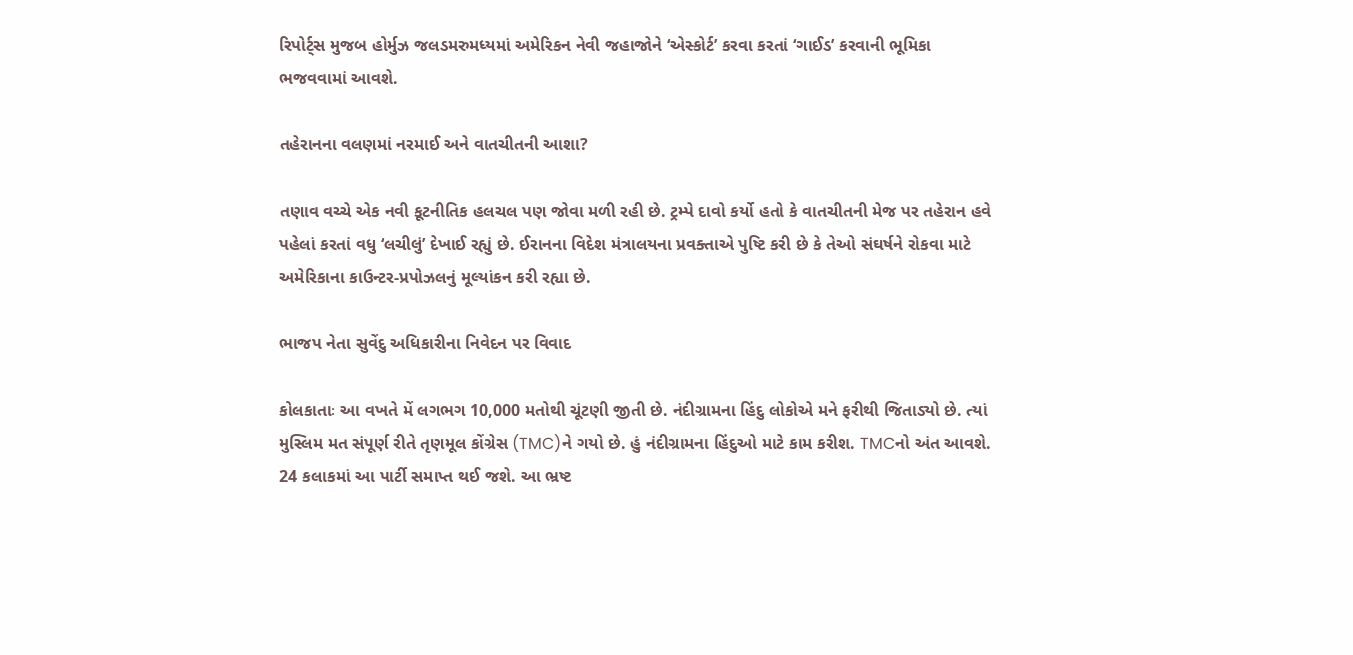રિપોર્ટ્સ મુજબ હોર્મુઝ જલડમરુમધ્યમાં અમેરિકન નેવી જહાજોને ‘એસ્કોર્ટ’ કરવા કરતાં ‘ગાઈડ’ કરવાની ભૂમિકા ભજવવામાં આવશે.

તહેરાનના વલણમાં નરમાઈ અને વાતચીતની આશા?

તણાવ વચ્ચે એક નવી કૂટનીતિક હલચલ પણ જોવા મળી રહી છે. ટ્રમ્પે દાવો કર્યો હતો કે વાતચીતની મેજ પર તહેરાન હવે પહેલાં કરતાં વધુ ‘લચીલું’ દેખાઈ રહ્યું છે. ઈરાનના વિદેશ મંત્રાલયના પ્રવક્તાએ પુષ્ટિ કરી છે કે તેઓ સંઘર્ષને રોકવા માટે અમેરિકાના કાઉન્ટર-પ્રપોઝલનું મૂલ્યાંકન કરી રહ્યા છે.

ભાજપ નેતા સુવેંદુ અધિકારીના નિવેદન પર વિવાદ

કોલકાતાઃ આ વખતે મેં લગભગ 10,000 મતોથી ચૂંટણી જીતી છે. નંદીગ્રામના હિંદુ લોકોએ મને ફરીથી જિતાડ્યો છે. ત્યાં મુસ્લિમ મત સંપૂર્ણ રીતે તૃણમૂલ કોંગ્રેસ (TMC)ને ગયો છે. હું નંદીગ્રામના હિંદુઓ માટે કામ કરીશ. TMCનો અંત આવશે. 24 કલાકમાં આ પાર્ટી સમાપ્ત થઈ જશે. આ ભ્રષ્ટ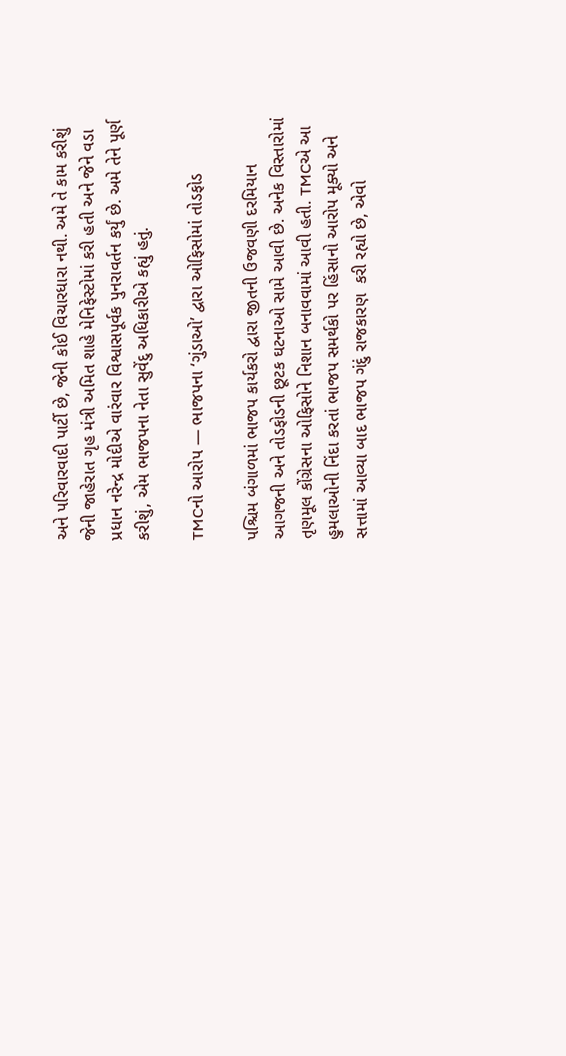અને પરિવારવાદી પાર્ટી છે, જેની કોઈ વિચારધારા નથી. અમે તે કામ કરીશું જેની જાહેરાત ગૃહ મંત્રી અમિત શાહે મેનિફેસ્ટોમાં કરી હતી અને જેને વડા પ્રધાન નરેન્દ્ર મોદીએ વારંવાર વિશ્વાસપૂર્વક પુનરાવર્તન કર્યું છે. અમે તેને પૂર્ણ કરીશું, એમ ભાજપના નેતા સુવેંદુ અધિકારીએ કહ્યું હતું.

TMCનો આરોપ — ભાજપના ‘ગુંડાઓ’ દ્વારા ઓફિસોમાં તોડફોડ

પશ્ચિમ બંગાળમાં ભાજપ કાર્યકરો દ્વારા જીતની ઉજવણી દરમિયાન આગજની અને તોડફોડની છૂટક ઘટનાઓ સામે આવી છે. અનેક વિસ્તારોમાં તૃણમૂલ કોંગ્રેસના ઓફિસોને નિશાન બનાવવામાં આવી હતી. TMCએ આ હુમલાઓની નિંદા કરતાં ભાજપ સમર્થકો પર હિંસાનો આરોપ મૂક્યો અને સત્તામાં આવ્યા બાદ ભાજપ ગંદું રાજકારણ  કરી રહ્યો છે, એવો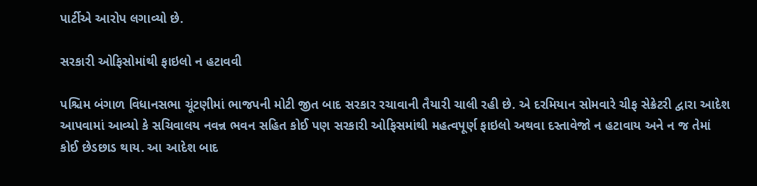પાર્ટીએ આરોપ લગાવ્યો છે.

સરકારી ઓફિસોમાંથી ફાઇલો ન હટાવવી

પશ્ચિમ બંગાળ વિધાનસભા ચૂંટણીમાં ભાજપની મોટી જીત બાદ સરકાર રચાવાની તૈયારી ચાલી રહી છે. એ દરમિયાન સોમવારે ચીફ સેક્રેટરી દ્વારા આદેશ આપવામાં આવ્યો કે સચિવાલય નવન્ન ભવન સહિત કોઈ પણ સરકારી ઓફિસમાંથી મહત્વપૂર્ણ ફાઇલો અથવા દસ્તાવેજો ન હટાવાય અને ન જ તેમાં કોઈ છેડછાડ થાય. આ આદેશ બાદ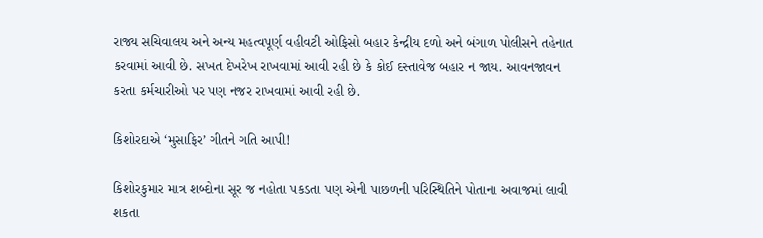રાજ્ય સચિવાલય અને અન્ય મહત્વપૂર્ણ વહીવટી ઓફિસો બહાર કેન્દ્રીય દળો અને બંગાળ પોલીસને તહેનાત કરવામાં આવી છે. સખત દેખરેખ રાખવામાં આવી રહી છે કે કોઈ દસ્તાવેજ બહાર ન જાય. આવનજાવન કરતા કર્મચારીઓ પર પણ નજર રાખવામાં આવી રહી છે.

કિશોરદાએ ‘મુસાફિર’ ગીતને ગતિ આપી!

કિશોરકુમાર માત્ર શબ્દોના સૂર જ નહોતા પકડતા પણ એની પાછળની પરિસ્થિતિને પોતાના અવાજમાં લાવી શકતા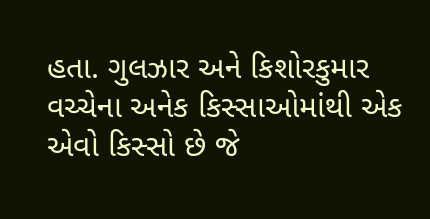હતા. ગુલઝાર અને કિશોરકુમાર વચ્ચેના અનેક કિસ્સાઓમાંથી એક એવો કિસ્સો છે જે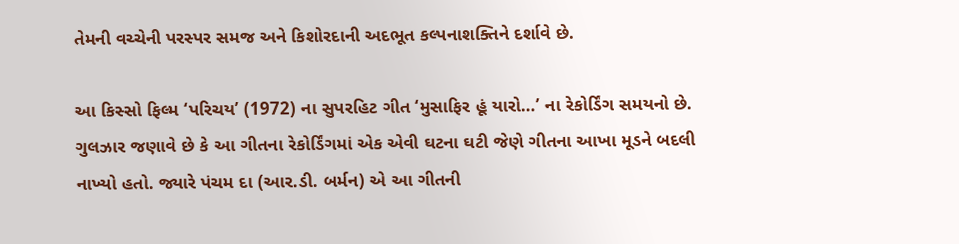તેમની વચ્ચેની પરસ્પર સમજ અને કિશોરદાની અદભૂત કલ્પનાશક્તિને દર્શાવે છે.

આ કિસ્સો ફિલ્મ ‘પરિચય’ (1972) ના સુપરહિટ ગીત ‘મુસાફિર હૂં યારો…’ ના રેકોર્ડિંગ સમયનો છે. ગુલઝાર જણાવે છે કે આ ગીતના રેકોર્ડિંગમાં એક એવી ઘટના ઘટી જેણે ગીતના આખા મૂડને બદલી નાખ્યો હતો. જ્યારે પંચમ દા (આર.ડી. બર્મન) એ આ ગીતની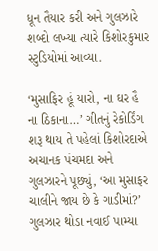ધૂન તૈયાર કરી અને ગુલઝારે શબ્દો લખ્યા ત્યારે કિશોરકુમાર સ્ટુડિયોમાં આવ્યા.

‘મુસાફિર હૂં યારો, ના ઘર હૈ ના ઠિકાના…’ ગીતનું રેકોર્ડિંગ શરૂ થાય તે પહેલાં કિશોરદાએ અચાનક પંચમદા અને ગુલઝારને પૂછ્યું, ‘આ મુસાફર ચાલીને જાય છે કે ગાડીમાં?’ ગુલઝાર થોડા નવાઈ પામ્યા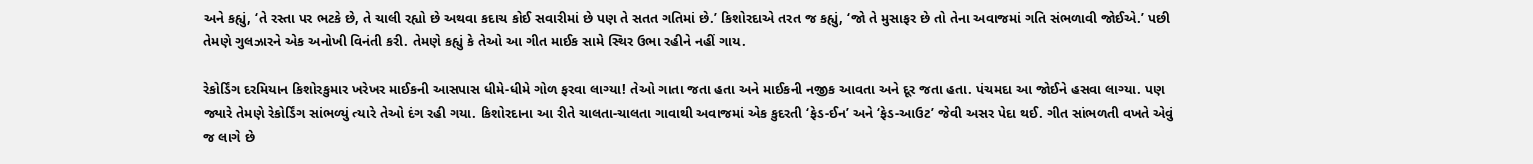અને કહ્યું, ‘તે રસ્તા પર ભટકે છે, તે ચાલી રહ્યો છે અથવા કદાચ કોઈ સવારીમાં છે પણ તે સતત ગતિમાં છે.’ કિશોરદાએ તરત જ કહ્યું, ‘જો તે મુસાફર છે તો તેના અવાજમાં ગતિ સંભળાવી જોઈએ.’ પછી તેમણે ગુલઝારને એક અનોખી વિનંતી કરી. તેમણે કહ્યું કે તેઓ આ ગીત માઈક સામે સ્થિર ઉભા રહીને નહીં ગાય.

રેકોર્ડિંગ દરમિયાન કિશોરકુમાર ખરેખર માઈકની આસપાસ ધીમે-ધીમે ગોળ ફરવા લાગ્યા! તેઓ ગાતા જતા હતા અને માઈકની નજીક આવતા અને દૂર જતા હતા. પંચમદા આ જોઈને હસવા લાગ્યા. પણ જ્યારે તેમણે રેકોર્ડિંગ સાંભળ્યું ત્યારે તેઓ દંગ રહી ગયા. કિશોરદાના આ રીતે ચાલતા-ચાલતા ગાવાથી અવાજમાં એક કુદરતી ‘ફેડ-ઈન’ અને ‘ફેડ-આઉટ’ જેવી અસર પેદા થઈ. ગીત સાંભળતી વખતે એવું જ લાગે છે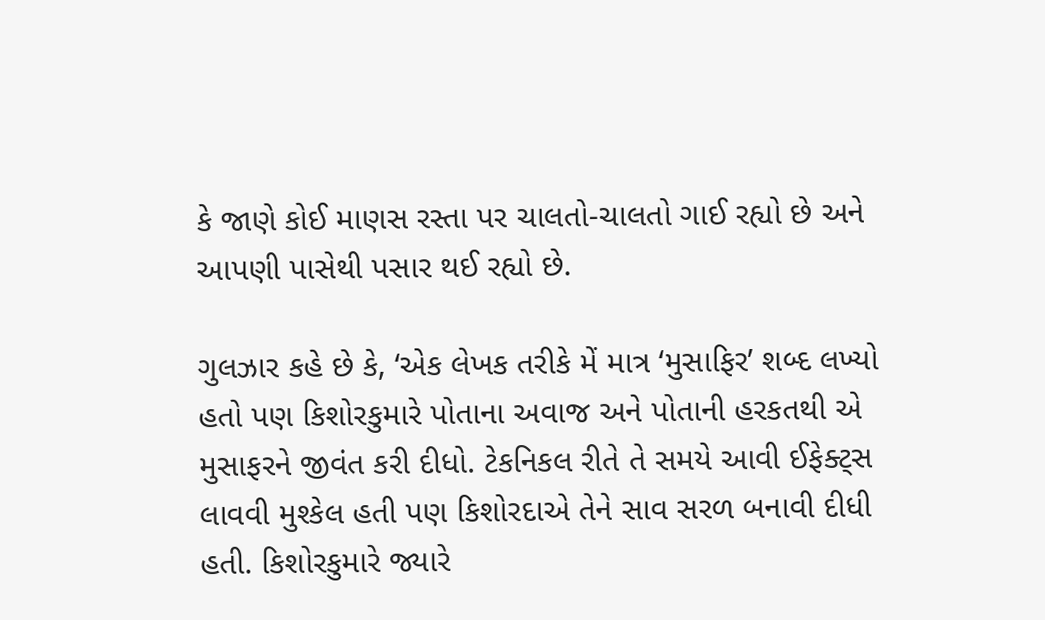કે જાણે કોઈ માણસ રસ્તા પર ચાલતો-ચાલતો ગાઈ રહ્યો છે અને આપણી પાસેથી પસાર થઈ રહ્યો છે.

ગુલઝાર કહે છે કે, ‘એક લેખક તરીકે મેં માત્ર ‘મુસાફિર’ શબ્દ લખ્યો હતો પણ કિશોરકુમારે પોતાના અવાજ અને પોતાની હરકતથી એ મુસાફરને જીવંત કરી દીધો. ટેકનિકલ રીતે તે સમયે આવી ઈફેક્ટ્સ લાવવી મુશ્કેલ હતી પણ કિશોરદાએ તેને સાવ સરળ બનાવી દીધી હતી. કિશોરકુમારે જ્યારે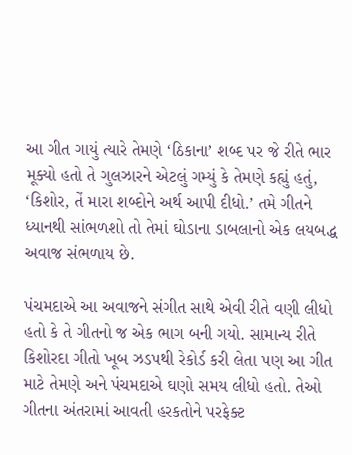આ ગીત ગાયું ત્યારે તેમણે ‘ઠિકાના’ શબ્દ પર જે રીતે ભાર મૂક્યો હતો તે ગુલઝારને એટલું ગમ્યું કે તેમણે કહ્યું હતું, ‘કિશોર, તેં મારા શબ્દોને અર્થ આપી દીધો.’ તમે ગીતને ધ્યાનથી સાંભળશો તો તેમાં ઘોડાના ડાબલાનો એક લયબદ્ધ અવાજ સંભળાય છે.

પંચમદાએ આ અવાજને સંગીત સાથે એવી રીતે વણી લીધો હતો કે તે ગીતનો જ એક ભાગ બની ગયો. સામાન્ય રીતે કિશોરદા ગીતો ખૂબ ઝડપથી રેકોર્ડ કરી લેતા પણ આ ગીત માટે તેમણે અને પંચમદાએ ઘણો સમય લીધો હતો. તેઓ ગીતના અંતરામાં આવતી હરકતોને પરફેક્ટ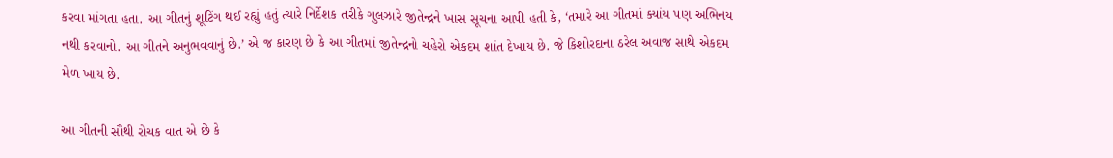કરવા માંગતા હતા. આ ગીતનું શૂટિંગ થઈ રહ્યું હતું ત્યારે નિર્દેશક તરીકે ગુલઝારે જીતેન્દ્રને ખાસ સૂચના આપી હતી કે, ‘તમારે આ ગીતમાં ક્યાંય પણ અભિનય નથી કરવાનો. આ ગીતને અનુભવવાનું છે.’ એ જ કારણ છે કે આ ગીતમાં જીતેન્દ્રનો ચહેરો એકદમ શાંત દેખાય છે. જે કિશોરદાના ઠરેલ અવાજ સાથે એકદમ મેળ ખાય છે.

આ ગીતની સૌથી રોચક વાત એ છે કે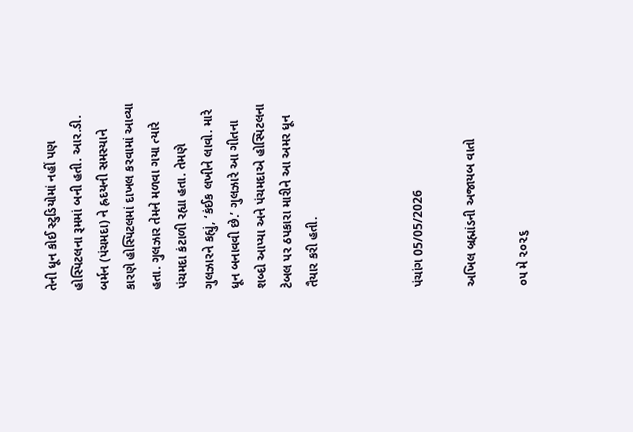તેની ધૂન કોઈ સ્ટુડિયોમાં નહીં પણ હોસ્પિટલના રૂમમાં બની હતી. આર.ડી. બર્મન (પંચમદા) ને હ્રદયની સમસ્યાને કારણે હોસ્પિટલમાં દાખલ કરવામાં આવ્યા હતા. ગુલઝાર તેમને મળવા ગયા ત્યારે પંચમદા કંટાળી રહ્યા હતા. તેમણે ગુલઝારને કહ્યું, ‘કંઈક લખીને લાવો. મારે ધૂન બનાવવી છે.’ ગુલઝારે આ ગીતના શબ્દો આપ્યા અને પંચમદાએ હોસ્પિટલના ટેબલ પર ઠપકારા મારીને આ અમર ધૂન તૈયાર કરી હતી.



પંચાંગ 05/05/2026

અખિલ બ્રહ્માંડની અજાયબ વાતો

૦૫ મે ૨૦૨૬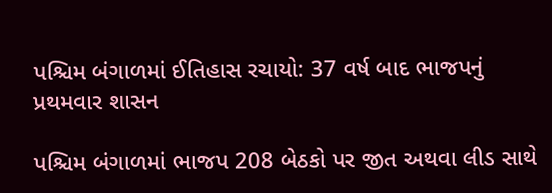પશ્ચિમ બંગાળમાં ઈતિહાસ રચાયો: 37 વર્ષ બાદ ભાજપનું પ્રથમવાર શાસન

પશ્ચિમ બંગાળમાં ભાજપ 208 બેઠકો પર જીત અથવા લીડ સાથે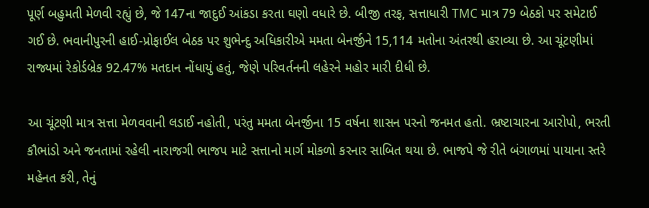પૂર્ણ બહુમતી મેળવી રહ્યું છે, જે 147ના જાદુઈ આંકડા કરતા ઘણો વધારે છે. બીજી તરફ, સત્તાધારી TMC માત્ર 79 બેઠકો પર સમેટાઈ ગઈ છે. ભવાનીપુરની હાઈ-પ્રોફાઈલ બેઠક પર શુભેન્દુ અધિકારીએ મમતા બેનર્જીને 15,114 મતોના અંતરથી હરાવ્યા છે. આ ચૂંટણીમાં રાજ્યમાં રેકોર્ડબ્રેક 92.47% મતદાન નોંધાયું હતું, જેણે પરિવર્તનની લહેરને મહોર મારી દીધી છે.

આ ચૂંટણી માત્ર સત્તા મેળવવાની લડાઈ નહોતી, પરંતુ મમતા બેનર્જીના 15 વર્ષના શાસન પરનો જનમત હતો. ભ્રષ્ટાચારના આરોપો, ભરતી કૌભાંડો અને જનતામાં રહેલી નારાજગી ભાજપ માટે સત્તાનો માર્ગ મોકળો કરનાર સાબિત થયા છે. ભાજપે જે રીતે બંગાળમાં પાયાના સ્તરે મહેનત કરી, તેનું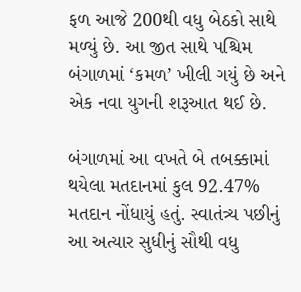ફળ આજે 200થી વધુ બેઠકો સાથે મળ્યું છે. આ જીત સાથે પશ્ચિમ બંગાળમાં ‘કમળ’ ખીલી ગયું છે અને એક નવા યુગની શરૂઆત થઈ છે.

બંગાળમાં આ વખતે બે તબક્કામાં થયેલા મતદાનમાં કુલ 92.47% મતદાન નોંધાયું હતું. સ્વાતંત્ર્ય પછીનું આ અત્યાર સુધીનું સૌથી વધુ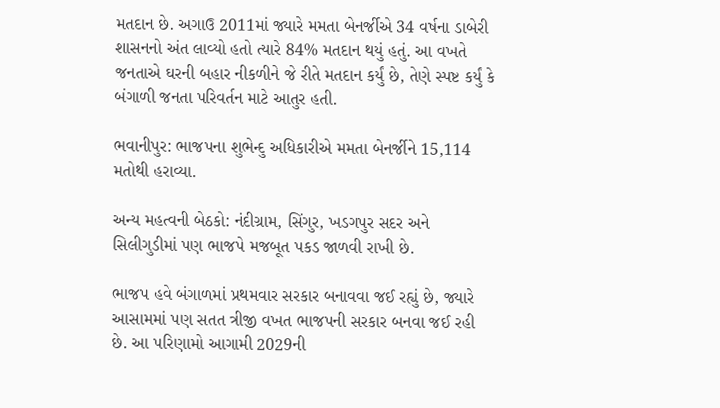મતદાન છે. અગાઉ 2011માં જ્યારે મમતા બેનર્જીએ 34 વર્ષના ડાબેરી શાસનનો અંત લાવ્યો હતો ત્યારે 84% મતદાન થયું હતું. આ વખતે જનતાએ ઘરની બહાર નીકળીને જે રીતે મતદાન કર્યું છે, તેણે સ્પષ્ટ કર્યું કે બંગાળી જનતા પરિવર્તન માટે આતુર હતી.

ભવાનીપુર: ભાજપના શુભેન્દુ અધિકારીએ મમતા બેનર્જીને 15,114 મતોથી હરાવ્યા.

અન્ય મહત્વની બેઠકો: નંદીગ્રામ, સિંગુર, ખડગપુર સદર અને સિલીગુડીમાં પણ ભાજપે મજબૂત પકડ જાળવી રાખી છે.

ભાજપ હવે બંગાળમાં પ્રથમવાર સરકાર બનાવવા જઈ રહ્યું છે, જ્યારે આસામમાં પણ સતત ત્રીજી વખત ભાજપની સરકાર બનવા જઈ રહી છે. આ પરિણામો આગામી 2029ની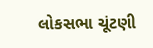લોકસભા ચૂંટણી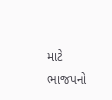માટે ભાજપનો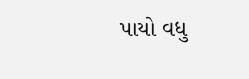પાયો વધુ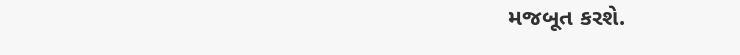મજબૂત કરશે.